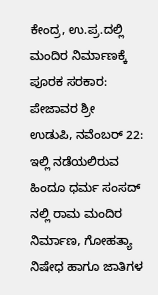ಕೇಂದ್ರ, ಉ.ಪ್ರ.ದಲ್ಲಿ ಮಂದಿರ ನಿರ್ಮಾಣಕ್ಕೆ ಪೂರಕ ಸರಕಾರ: ಪೇಜಾವರ ಶ್ರೀ
ಉಡುಪಿ, ನವೆಂಬರ್ 22: ಇಲ್ಲಿ ನಡೆಯಲಿರುವ ಹಿಂದೂ ಧರ್ಮ ಸಂಸದ್ ನಲ್ಲಿ ರಾಮ ಮಂದಿರ ನಿರ್ಮಾಣ, ಗೋಹತ್ಯಾ ನಿಷೇಧ ಹಾಗೂ ಜಾತಿಗಳ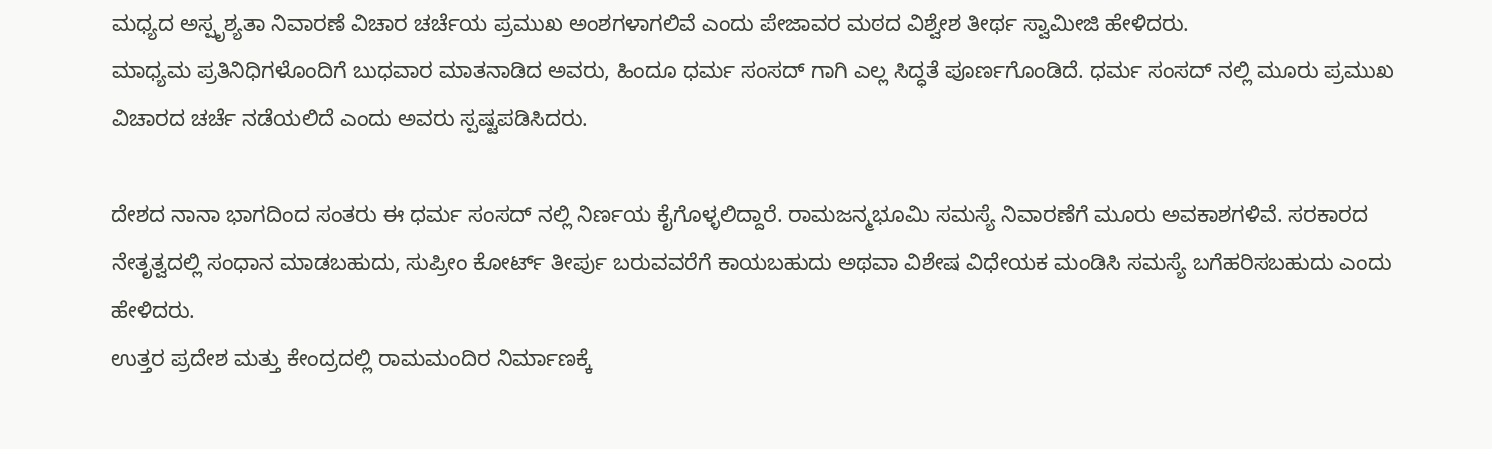ಮಧ್ಯದ ಅಸ್ಪೃಶ್ಯತಾ ನಿವಾರಣೆ ವಿಚಾರ ಚರ್ಚೆಯ ಪ್ರಮುಖ ಅಂಶಗಳಾಗಲಿವೆ ಎಂದು ಪೇಜಾವರ ಮಠದ ವಿಶ್ವೇಶ ತೀರ್ಥ ಸ್ವಾಮೀಜಿ ಹೇಳಿದರು.
ಮಾಧ್ಯಮ ಪ್ರತಿನಿಧಿಗಳೊಂದಿಗೆ ಬುಧವಾರ ಮಾತನಾಡಿದ ಅವರು, ಹಿಂದೂ ಧರ್ಮ ಸಂಸದ್ ಗಾಗಿ ಎಲ್ಲ ಸಿದ್ಧತೆ ಪೂರ್ಣಗೊಂಡಿದೆ. ಧರ್ಮ ಸಂಸದ್ ನಲ್ಲಿ ಮೂರು ಪ್ರಮುಖ ವಿಚಾರದ ಚರ್ಚೆ ನಡೆಯಲಿದೆ ಎಂದು ಅವರು ಸ್ಪಷ್ಟಪಡಿಸಿದರು.

ದೇಶದ ನಾನಾ ಭಾಗದಿಂದ ಸಂತರು ಈ ಧರ್ಮ ಸಂಸದ್ ನಲ್ಲಿ ನಿರ್ಣಯ ಕೈಗೊಳ್ಳಲಿದ್ದಾರೆ. ರಾಮಜನ್ಮಭೂಮಿ ಸಮಸ್ಯೆ ನಿವಾರಣೆಗೆ ಮೂರು ಅವಕಾಶಗಳಿವೆ. ಸರಕಾರದ ನೇತೃತ್ವದಲ್ಲಿ ಸಂಧಾನ ಮಾಡಬಹುದು, ಸುಪ್ರೀಂ ಕೋರ್ಟ್ ತೀರ್ಪು ಬರುವವರೆಗೆ ಕಾಯಬಹುದು ಅಥವಾ ವಿಶೇಷ ವಿಧೇಯಕ ಮಂಡಿಸಿ ಸಮಸ್ಯೆ ಬಗೆಹರಿಸಬಹುದು ಎಂದು ಹೇಳಿದರು.
ಉತ್ತರ ಪ್ರದೇಶ ಮತ್ತು ಕೇಂದ್ರದಲ್ಲಿ ರಾಮಮಂದಿರ ನಿರ್ಮಾಣಕ್ಕೆ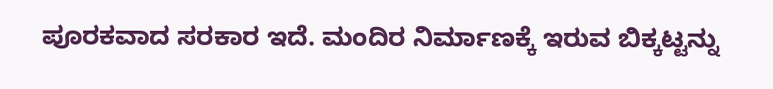ಪೂರಕವಾದ ಸರಕಾರ ಇದೆ. ಮಂದಿರ ನಿರ್ಮಾಣಕ್ಕೆ ಇರುವ ಬಿಕ್ಕಟ್ಟನ್ನು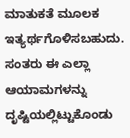ಮಾತುಕತೆ ಮೂಲಕ ಇತ್ಯರ್ಥಗೊಳಿಸಬಹುದು. ಸಂತರು ಈ ಎಲ್ಲಾ ಆಯಾಮಗಳನ್ನು ದೃಷ್ಟಿಯಲ್ಲಿಟ್ಟುಕೊಂಡು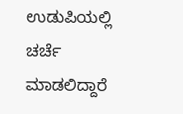ಉಡುಪಿಯಲ್ಲಿ ಚರ್ಚೆ ಮಾಡಲಿದ್ದಾರೆ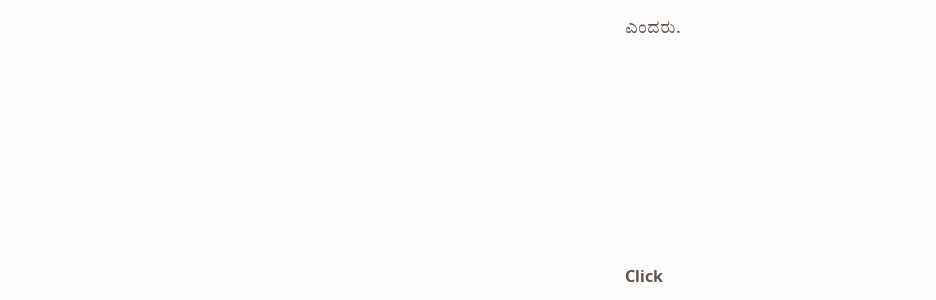ಎಂದರು.












Click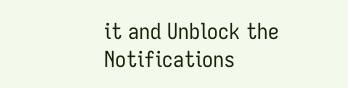it and Unblock the Notifications